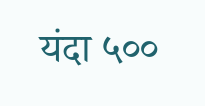यंदा ५००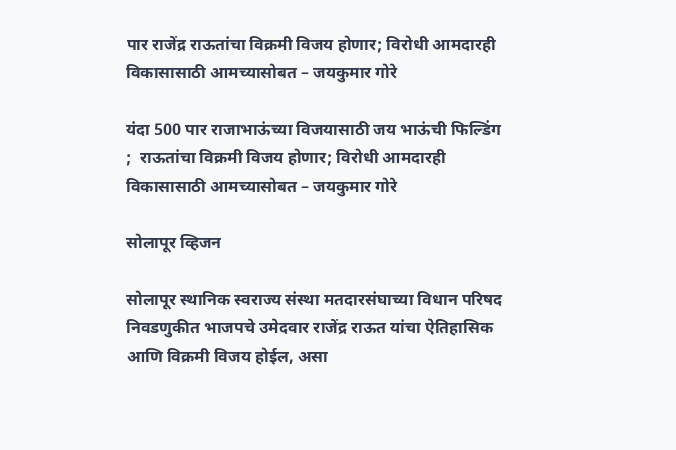पार राजेंद्र राऊतांचा विक्रमी विजय होणार; विरोधी आमदारही विकासासाठी आमच्यासोबत – जयकुमार गोरे

यंदा 500 पार राजाभाऊंच्या विजयासाठी जय भाऊंची फिल्डिंग ;  राऊतांचा विक्रमी विजय होणार; विरोधी आमदारही विकासासाठी आमच्यासोबत – जयकुमार गोरे

सोलापूर व्हिजन

सोलापूर स्थानिक स्वराज्य संस्था मतदारसंघाच्या विधान परिषद निवडणुकीत भाजपचे उमेदवार राजेंद्र राऊत यांचा ऐतिहासिक आणि विक्रमी विजय होईल, असा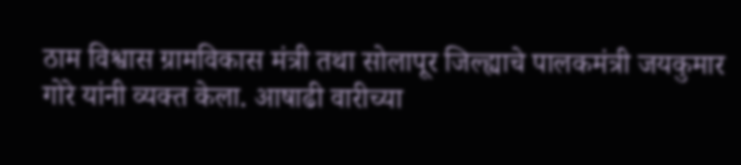ठाम विश्वास ग्रामविकास मंत्री तथा सोलापूर जिल्ह्याचे पालकमंत्री जयकुमार गोरे यांनी व्यक्त केला. आषाढी वारीच्या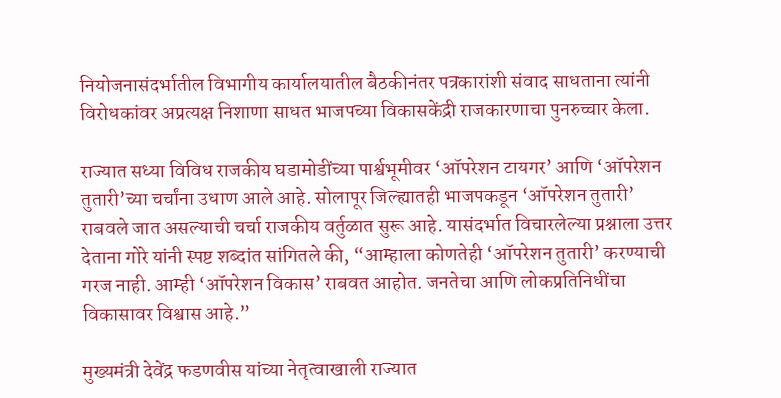नियोजनासंदर्भातील विभागीय कार्यालयातील बैठकीनंतर पत्रकारांशी संवाद साधताना त्यांनी विरोधकांवर अप्रत्यक्ष निशाणा साधत भाजपच्या विकासकेंद्री राजकारणाचा पुनरुच्चार केला.

राज्यात सध्या विविध राजकीय घडामोडींच्या पार्श्वभूमीवर ‘ऑपरेशन टायगर’ आणि ‘ऑपरेशन तुतारी’च्या चर्चांना उधाण आले आहे. सोलापूर जिल्ह्यातही भाजपकडून ‘ऑपरेशन तुतारी’ राबवले जात असल्याची चर्चा राजकीय वर्तुळात सुरू आहे. यासंदर्भात विचारलेल्या प्रश्नाला उत्तर देताना गोरे यांनी स्पष्ट शब्दांत सांगितले की, “आम्हाला कोणतेही ‘ऑपरेशन तुतारी’ करण्याची गरज नाही. आम्ही ‘ऑपरेशन विकास’ राबवत आहोत. जनतेचा आणि लोकप्रतिनिधींचा विकासावर विश्वास आहे.”

मुख्यमंत्री देवेंद्र फडणवीस यांच्या नेतृत्वाखाली राज्यात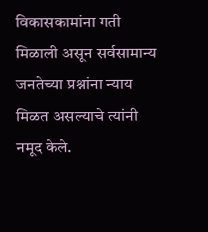विकासकामांना गती मिळाली असून सर्वसामान्य जनतेच्या प्रश्नांना न्याय मिळत असल्याचे त्यांनी नमूद केले.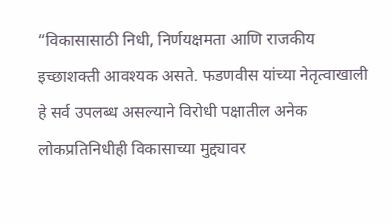“विकासासाठी निधी, निर्णयक्षमता आणि राजकीय इच्छाशक्ती आवश्यक असते. फडणवीस यांच्या नेतृत्वाखाली हे सर्व उपलब्ध असल्याने विरोधी पक्षातील अनेक लोकप्रतिनिधीही विकासाच्या मुद्द्यावर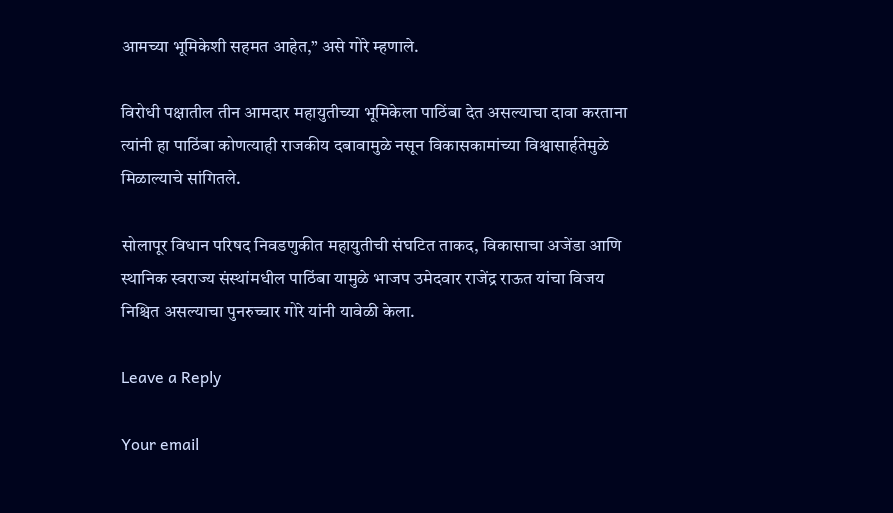आमच्या भूमिकेशी सहमत आहेत,” असे गोरे म्हणाले.

विरोधी पक्षातील तीन आमदार महायुतीच्या भूमिकेला पाठिंबा देत असल्याचा दावा करताना त्यांनी हा पाठिंबा कोणत्याही राजकीय दबावामुळे नसून विकासकामांच्या विश्वासार्हतेमुळे मिळाल्याचे सांगितले.

सोलापूर विधान परिषद निवडणुकीत महायुतीची संघटित ताकद, विकासाचा अजेंडा आणि स्थानिक स्वराज्य संस्थांमधील पाठिंबा यामुळे भाजप उमेदवार राजेंद्र राऊत यांचा विजय निश्चित असल्याचा पुनरुच्चार गोरे यांनी यावेळी केला.

Leave a Reply

Your email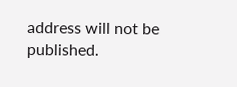address will not be published.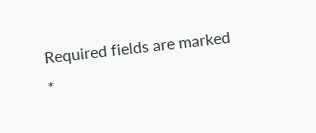Required fields are marked *